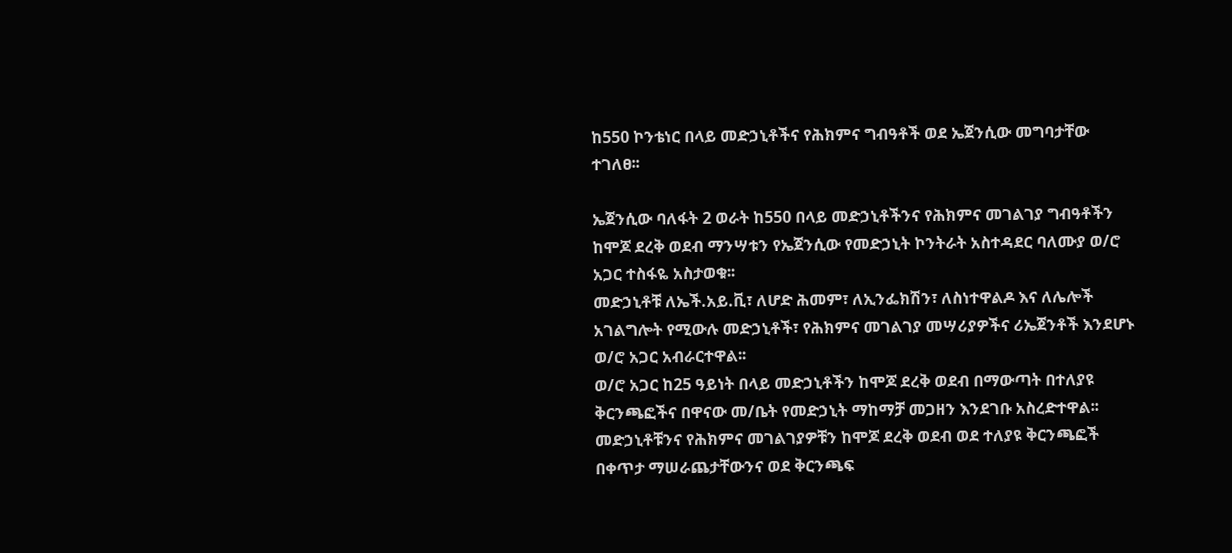ከ550 ኮንቴነር በላይ መድኃኒቶችና የሕክምና ግብዓቶች ወደ ኤጀንሲው መግባታቸው ተገለፀ፡፡

ኤጀንሲው ባለፋት 2 ወራት ከ550 በላይ መድኃኒቶችንና የሕክምና መገልገያ ግብዓቶችን ከሞጆ ደረቅ ወደብ ማንሣቱን የኤጀንሲው የመድኃኒት ኮንትራት አስተዳደር ባለሙያ ወ/ሮ አጋር ተስፋዬ አስታወቁ፡፡
መድኃኒቶቹ ለኤች.አይ.ቪ፣ ለሆድ ሕመም፣ ለኢንፌክሽን፣ ለስነተዋልዶ እና ለሌሎች አገልግሎት የሚውሉ መድኃኒቶች፣ የሕክምና መገልገያ መሣሪያዎችና ሪኤጀንቶች እንደሆኑ ወ/ሮ አጋር አብራርተዋል፡፡
ወ/ሮ አጋር ከ25 ዓይነት በላይ መድኃኒቶችን ከሞጆ ደረቅ ወደብ በማውጣት በተለያዩ ቅርንጫፎችና በዋናው መ/ቤት የመድኃኒት ማከማቻ መጋዘን እንደገቡ አስረድተዋል፡፡
መድኃኒቶቹንና የሕክምና መገልገያዎቹን ከሞጆ ደረቅ ወደብ ወደ ተለያዩ ቅርንጫፎች በቀጥታ ማሠራጨታቸውንና ወደ ቅርንጫፍ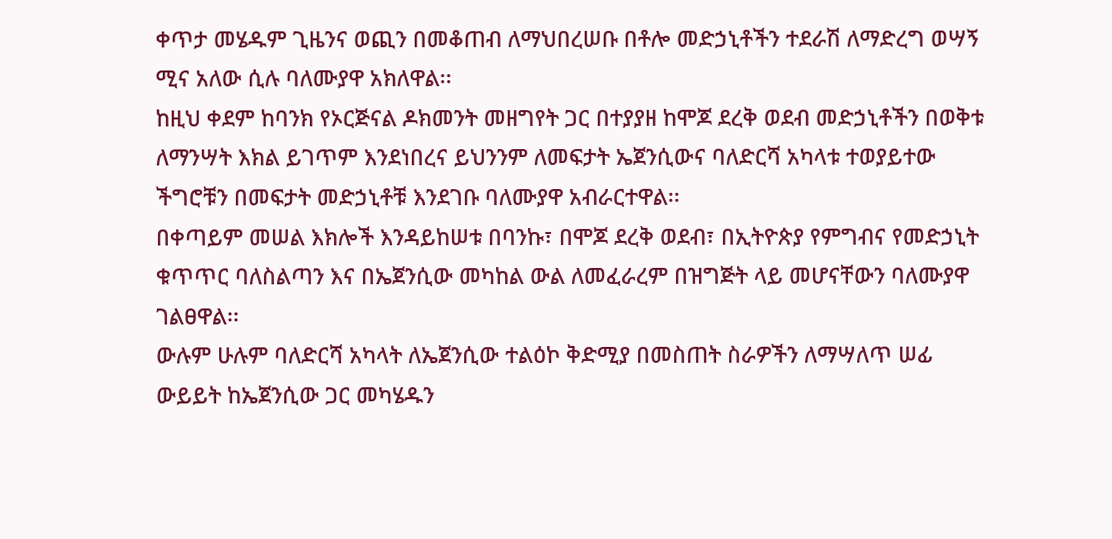ቀጥታ መሄዱም ጊዜንና ወጪን በመቆጠብ ለማህበረሠቡ በቶሎ መድኃኒቶችን ተደራሽ ለማድረግ ወሣኝ ሚና አለው ሲሉ ባለሙያዋ አክለዋል፡፡
ከዚህ ቀደም ከባንክ የኦርጅናል ዶክመንት መዘግየት ጋር በተያያዘ ከሞጆ ደረቅ ወደብ መድኃኒቶችን በወቅቱ ለማንሣት እክል ይገጥም እንደነበረና ይህንንም ለመፍታት ኤጀንሲውና ባለድርሻ አካላቱ ተወያይተው ችግሮቹን በመፍታት መድኃኒቶቹ እንደገቡ ባለሙያዋ አብራርተዋል፡፡
በቀጣይም መሠል እክሎች እንዳይከሠቱ በባንኩ፣ በሞጆ ደረቅ ወደብ፣ በኢትዮጵያ የምግብና የመድኃኒት ቁጥጥር ባለስልጣን እና በኤጀንሲው መካከል ውል ለመፈራረም በዝግጅት ላይ መሆናቸውን ባለሙያዋ ገልፀዋል፡፡
ውሉም ሁሉም ባለድርሻ አካላት ለኤጀንሲው ተልዕኮ ቅድሚያ በመስጠት ስራዎችን ለማሣለጥ ሠፊ ውይይት ከኤጀንሲው ጋር መካሄዱን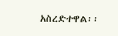አስረድተዋል፡፡